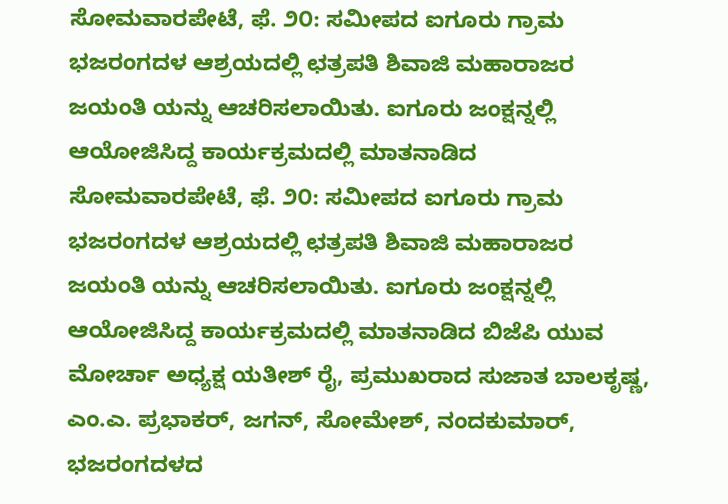ಸೋಮವಾರಪೇಟೆ, ಫೆ. ೨೦: ಸಮೀಪದ ಐಗೂರು ಗ್ರಾಮ ಭಜರಂಗದಳ ಆಶ್ರಯದಲ್ಲಿ ಛತ್ರಪತಿ ಶಿವಾಜಿ ಮಹಾರಾಜರ ಜಯಂತಿ ಯನ್ನು ಆಚರಿಸಲಾಯಿತು. ಐಗೂರು ಜಂಕ್ಷನ್ನಲ್ಲಿ ಆಯೋಜಿಸಿದ್ದ ಕಾರ್ಯಕ್ರಮದಲ್ಲಿ ಮಾತನಾಡಿದ ಸೋಮವಾರಪೇಟೆ, ಫೆ. ೨೦: ಸಮೀಪದ ಐಗೂರು ಗ್ರಾಮ ಭಜರಂಗದಳ ಆಶ್ರಯದಲ್ಲಿ ಛತ್ರಪತಿ ಶಿವಾಜಿ ಮಹಾರಾಜರ ಜಯಂತಿ ಯನ್ನು ಆಚರಿಸಲಾಯಿತು. ಐಗೂರು ಜಂಕ್ಷನ್ನಲ್ಲಿ ಆಯೋಜಿಸಿದ್ದ ಕಾರ್ಯಕ್ರಮದಲ್ಲಿ ಮಾತನಾಡಿದ ಬಿಜೆಪಿ ಯುವ ಮೋರ್ಚಾ ಅಧ್ಯಕ್ಷ ಯತೀಶ್ ರೈ, ಪ್ರಮುಖರಾದ ಸುಜಾತ ಬಾಲಕೃಷ್ಣ, ಎಂ.ಎ. ಪ್ರಭಾಕರ್, ಜಗನ್, ಸೋಮೇಶ್, ನಂದಕುಮಾರ್, ಭಜರಂಗದಳದ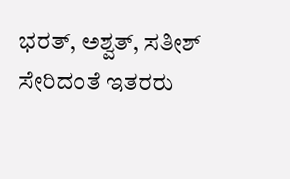ಭರತ್, ಅಶ್ವತ್, ಸತೀಶ್ ಸೇರಿದಂತೆ ಇತರರು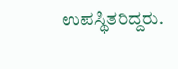ಉಪಸ್ಥಿತರಿದ್ದರು.